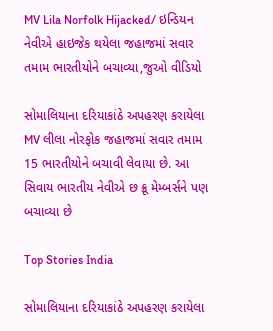MV Lila Norfolk Hijacked/ ઇન્ડિયન નેવીએ હાઇજેક થયેલા જહાજમાં સવાર તમામ ભારતીયોને બચાવ્યા,જુઓ વીડિયો

સોમાલિયાના દરિયાકાંઠે અપહરણ કરાયેલા MV લીલા નોરફોક જહાજમાં સવાર તમામ 15 ભારતીયોને બચાવી લેવાયા છે. આ સિવાય ભારતીય નેવીએ છ ક્રૂ મેમ્બર્સને પણ બચાવ્યા છે

Top Stories India

સોમાલિયાના દરિયાકાંઠે અપહરણ કરાયેલા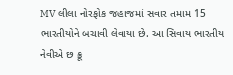MV લીલા નોરફોક જહાજમાં સવાર તમામ 15 ભારતીયોને બચાવી લેવાયા છે. આ સિવાય ભારતીય નેવીએ છ ક્રૂ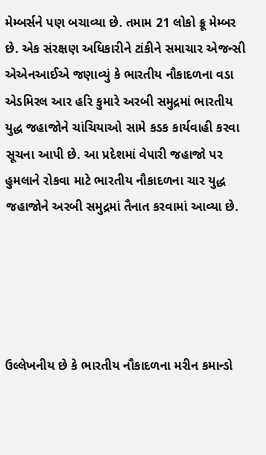મેમ્બર્સને પણ બચાવ્યા છે. તમામ 21 લોકો ક્રૂ મેમ્બર છે. એક સંરક્ષણ અધિકારીને ટાંકીને સમાચાર એજન્સી એએનઆઈએ જણાવ્યું કે ભારતીય નૌકાદળના વડા એડમિરલ આર હરિ કુમારે અરબી સમુદ્રમાં ભારતીય યુદ્ધ જહાજોને ચાંચિયાઓ સામે કડક કાર્યવાહી કરવા સૂચના આપી છે. આ પ્રદેશમાં વેપારી જહાજો પર હુમલાને રોકવા માટે ભારતીય નૌકાદળના ચાર યુદ્ધ જહાજોને અરબી સમુદ્રમાં તૈનાત કરવામાં આવ્યા છે.





ઉલ્લેખનીય છે કે ભારતીય નૌકાદળના મરીન કમાન્ડો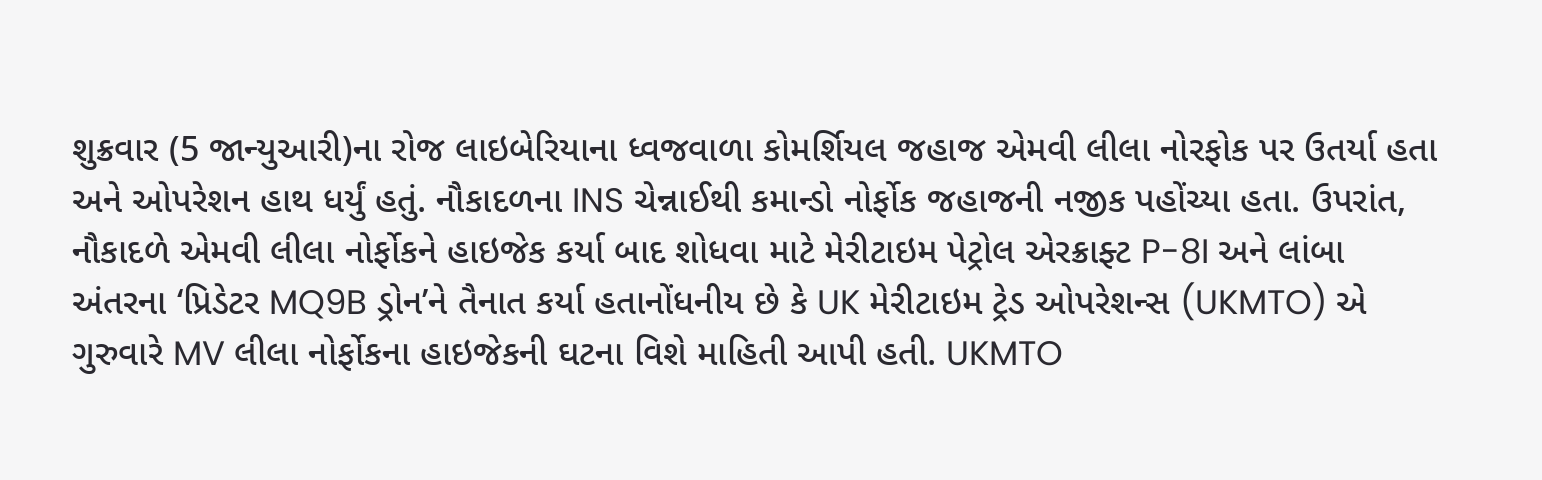શુક્રવાર (5 જાન્યુઆરી)ના રોજ લાઇબેરિયાના ધ્વજવાળા કોમર્શિયલ જહાજ એમવી લીલા નોરફોક પર ઉતર્યા હતા અને ઓપરેશન હાથ ધર્યું હતું. નૌકાદળના INS ચેન્નાઈથી કમાન્ડો નોર્ફોક જહાજની નજીક પહોંચ્યા હતા. ઉપરાંત, નૌકાદળે એમવી લીલા નોર્ફોકને હાઇજેક કર્યા બાદ શોધવા માટે મેરીટાઇમ પેટ્રોલ એરક્રાફ્ટ P-8I અને લાંબા અંતરના ‘પ્રિડેટર MQ9B ડ્રોન’ને તૈનાત કર્યા હતાનોંધનીય છે કે UK મેરીટાઇમ ટ્રેડ ઓપરેશન્સ (UKMTO) એ ગુરુવારે MV લીલા નોર્ફોકના હાઇજેકની ઘટના વિશે માહિતી આપી હતી. UKMTO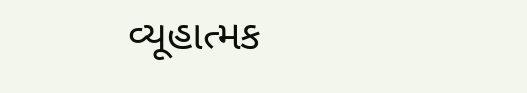વ્યૂહાત્મક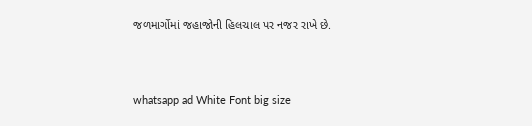જળમાર્ગોમાં જહાજોની હિલચાલ પર નજર રાખે છે.




whatsapp ad White Font big size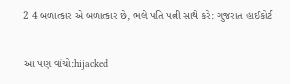2 4 બળાત્કાર એ બળાત્કાર છે, ભલે પતિ પત્ની સાથે કરે: ગુજરાત હાઈકોર્ટ


આ પણ વાંચો:hijacked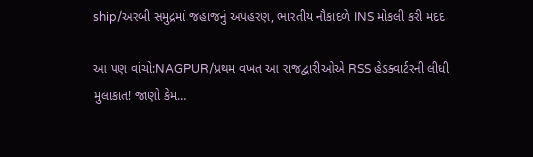ship/અરબી સમુદ્રમાં જહાજનું અપહરણ, ભારતીય નૌકાદળે INS મોકલી કરી મદદ

આ પણ વાંચો:NAGPUR/પ્રથમ વખત આ રાજદ્વારીઓએ RSS હેડક્વાર્ટરની લીધી મુલાકાત! જાણો કેમ…